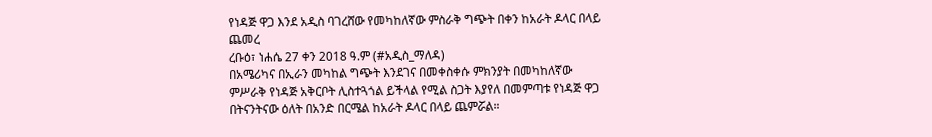የነዳጅ ዋጋ እንደ አዲስ ባገረሸው የመካከለኛው ምስራቅ ግጭት በቀን ከአራት ዶላር በላይ ጨመረ
ረቡዕ፣ ነሐሴ 27 ቀን 2018 ዓ.ም (#አዲስ_ማለዳ)
በአሜሪካና በኢራን መካከል ግጭት እንደገና በመቀስቀሱ ምክንያት በመካከለኛው ምሥራቅ የነዳጅ አቅርቦት ሊስተጓጎል ይችላል የሚል ስጋት እያየለ በመምጣቱ የነዳጅ ዋጋ በትናንትናው ዕለት በአንድ በርሜል ከአራት ዶላር በላይ ጨምሯል።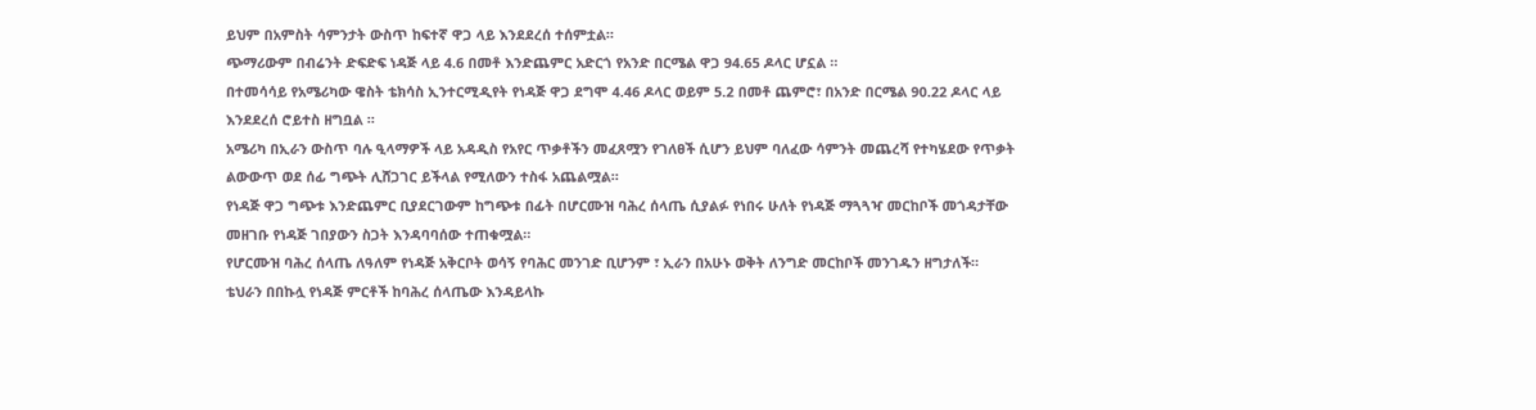ይህም በአምስት ሳምንታት ውስጥ ከፍተኛ ዋጋ ላይ እንደደረሰ ተሰምቷል።
ጭማሪውም በብሬንት ድፍድፍ ነዳጅ ላይ 4.6 በመቶ እንድጨምር አድርጎ የአንድ በርሜል ዋጋ 94.65 ዶላር ሆኗል ።
በተመሳሳይ የአሜሪካው ዌስት ቴክሳስ ኢንተርሚዲየት የነዳጅ ዋጋ ደግሞ 4.46 ዶላር ወይም 5.2 በመቶ ጨምሮ፣ በአንድ በርሜል 90.22 ዶላር ላይ እንደደረሰ ሮይተስ ዘግቧል ።
አሜሪካ በኢራን ውስጥ ባሉ ዒላማዎች ላይ አዳዲስ የአየር ጥቃቶችን መፈጸሟን የገለፀች ሲሆን ይህም ባለፈው ሳምንት መጨረሻ የተካሄደው የጥቃት ልውውጥ ወደ ሰፊ ግጭት ሊሸጋገር ይችላል የሚለውን ተስፋ አጨልሟል።
የነዳጅ ዋጋ ግጭቱ እንድጨምር ቢያደርገውም ከግጭቱ በፊት በሆርሙዝ ባሕረ ሰላጤ ሲያልፉ የነበሩ ሁለት የነዳጅ ማጓጓዣ መርከቦች መጎዳታቸው መዘገቡ የነዳጅ ገበያውን ስጋት እንዳባባሰው ተጠቁሟል።
የሆርሙዝ ባሕረ ሰላጤ ለዓለም የነዳጅ አቅርቦት ወሳኝ የባሕር መንገድ ቢሆንም ፣ ኢራን በአሁኑ ወቅት ለንግድ መርከቦች መንገዱን ዘግታለች።
ቴህራን በበኩሏ የነዳጅ ምርቶች ከባሕረ ሰላጤው እንዳይላኩ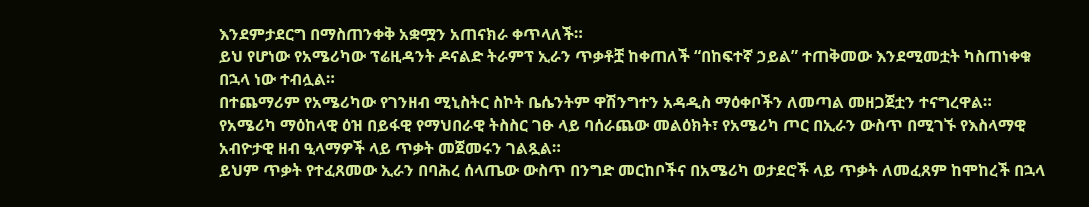እንደምታደርግ በማስጠንቀቅ አቋሟን አጠናክራ ቀጥላለች።
ይህ የሆነው የአሜሪካው ፕሬዚዳንት ዶናልድ ትራምፕ ኢራን ጥቃቶቿ ከቀጠለች “በከፍተኛ ኃይል” ተጠቅመው እንደሚመቷት ካስጠነቀቁ በኋላ ነው ተብሏል።
በተጨማሪም የአሜሪካው የገንዘብ ሚኒስትር ስኮት ቤሴንትም ዋሽንግተን አዳዲስ ማዕቀቦችን ለመጣል መዘጋጀቷን ተናግረዋል።
የአሜሪካ ማዕከላዊ ዕዝ በይፋዊ የማህበራዊ ትስስር ገፁ ላይ ባሰራጨው መልዕክት፣ የአሜሪካ ጦር በኢራን ውስጥ በሚገኙ የእስላማዊ አብዮታዊ ዘብ ዒላማዎች ላይ ጥቃት መጀመሩን ገልጿል።
ይህም ጥቃት የተፈጸመው ኢራን በባሕረ ሰላጤው ውስጥ በንግድ መርከቦችና በአሜሪካ ወታደሮች ላይ ጥቃት ለመፈጸም ከሞከረች በኋላ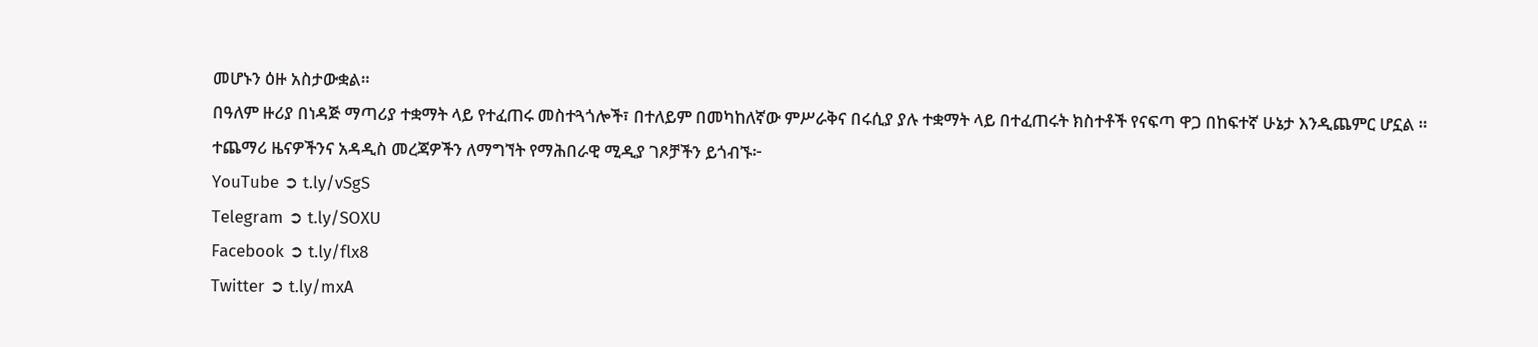መሆኑን ዕዙ አስታውቋል።
በዓለም ዙሪያ በነዳጅ ማጣሪያ ተቋማት ላይ የተፈጠሩ መስተጓጎሎች፣ በተለይም በመካከለኛው ምሥራቅና በሩሲያ ያሉ ተቋማት ላይ በተፈጠሩት ክስተቶች የናፍጣ ዋጋ በከፍተኛ ሁኔታ እንዲጨምር ሆኗል ።
ተጨማሪ ዜናዎችንና አዳዲስ መረጃዎችን ለማግኘት የማሕበራዊ ሚዲያ ገጾቻችን ይጎብኙ፦
YouTube ➲ t.ly/vSgS
Telegram ➲ t.ly/SOXU
Facebook ➲ t.ly/flx8
Twitter ➲ t.ly/mxA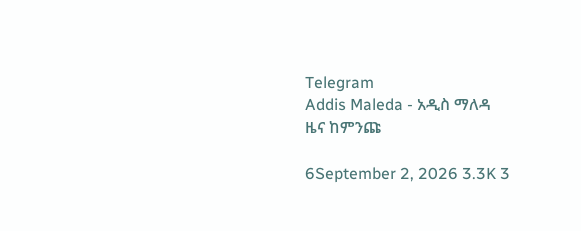Telegram
Addis Maleda - አዲስ ማለዳ
ዜና ከምንጩ

6September 2, 2026 3.3K 3